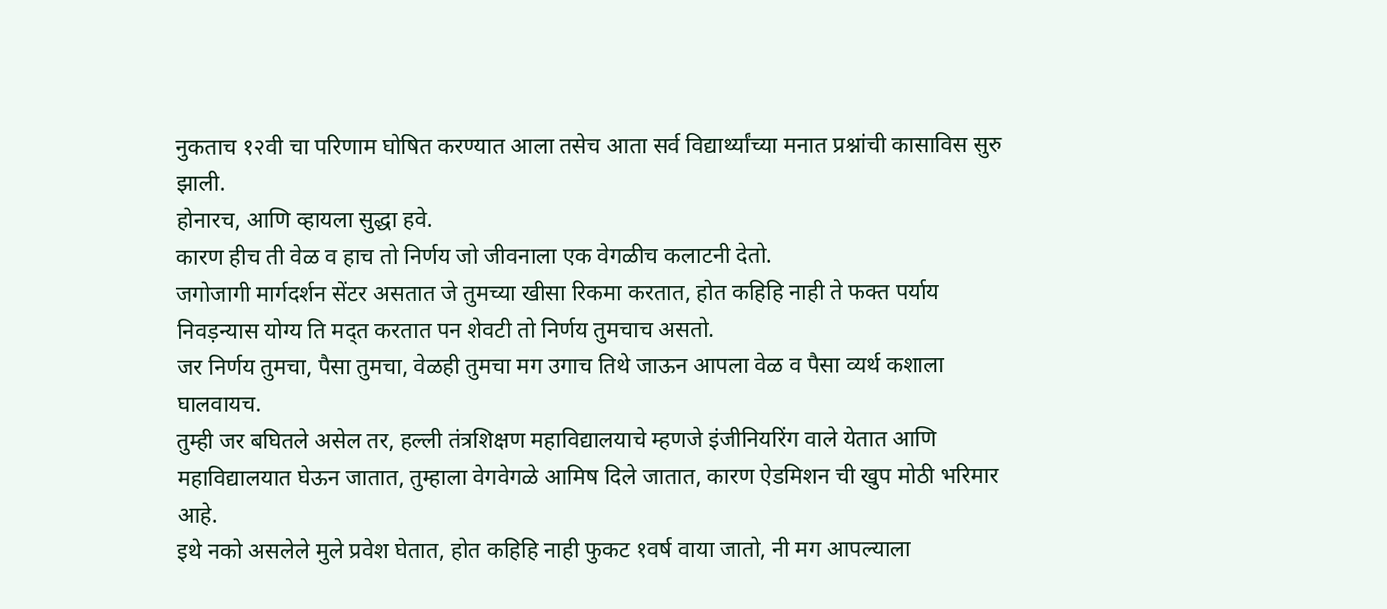नुकताच १२वी चा परिणाम घोषित करण्यात आला तसेच आता सर्व विद्यार्थ्यांच्या मनात प्रश्नांची कासाविस सुरु झाली.
होनारच, आणि व्हायला सुद्धा हवे.
कारण हीच ती वेळ व हाच तो निर्णय जो जीवनाला एक वेगळीच कलाटनी देतो.
जगोजागी मार्गदर्शन सेंटर असतात जे तुमच्या खीसा रिकमा करतात, होत कहिहि नाही ते फक्त पर्याय निवड़न्यास योग्य ति मद्त करतात पन शेवटी तो निर्णय तुमचाच असतो.
जर निर्णय तुमचा, पैसा तुमचा, वेळही तुमचा मग उगाच तिथे जाऊन आपला वेळ व पैसा व्यर्थ कशाला घालवायच.
तुम्ही जर बघितले असेल तर, हल्ली तंत्रशिक्षण महाविद्यालयाचे म्हणजे इंजीनियरिंग वाले येतात आणि महाविद्यालयात घेऊन जातात, तुम्हाला वेगवेगळे आमिष दिले जातात, कारण ऐडमिशन ची खुप मोठी भरिमार आहे.
इथे नको असलेले मुले प्रवेश घेतात, होत कहिहि नाही फुकट १वर्ष वाया जातो, नी मग आपल्याला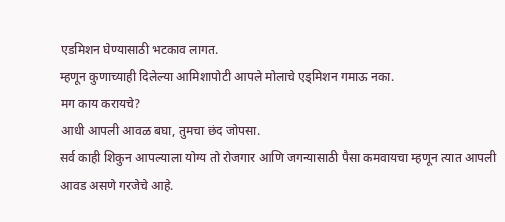एडमिशन घेण्यासाठी भटकाव लागत.
म्हणून कुणाच्याही दिलेल्या आमिशापोटी आपले मोलाचे एड्मिशन गमाऊ नका.
मग काय करायचे?
आधी आपली आवळ बघा, तुमचा छंद जोपसा.
सर्व काही शिकुन आपल्याला योग्य तो रोजगार आणि जगन्यासाठी पैसा कमवायचा म्हणून त्यात आपली आवड असणे गरजेचे आहे.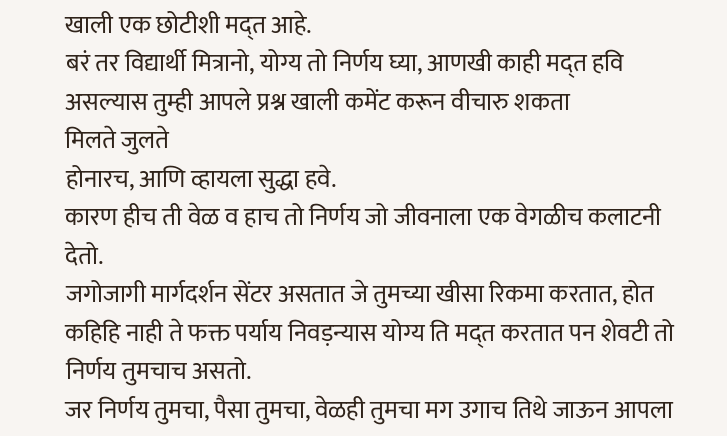खाली एक छोटीशी मद्त आहे.
बरं तर विद्यार्थी मित्रानो, योग्य तो निर्णय घ्या, आणखी काही मद्त हवि असल्यास तुम्ही आपले प्रश्न खाली कमेंट करून वीचारु शकता
मिलते जुलते
होनारच, आणि व्हायला सुद्धा हवे.
कारण हीच ती वेळ व हाच तो निर्णय जो जीवनाला एक वेगळीच कलाटनी देतो.
जगोजागी मार्गदर्शन सेंटर असतात जे तुमच्या खीसा रिकमा करतात, होत कहिहि नाही ते फक्त पर्याय निवड़न्यास योग्य ति मद्त करतात पन शेवटी तो निर्णय तुमचाच असतो.
जर निर्णय तुमचा, पैसा तुमचा, वेळही तुमचा मग उगाच तिथे जाऊन आपला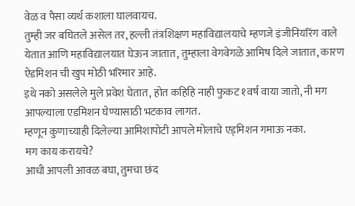वेळ व पैसा व्यर्थ कशाला घालवायच.
तुम्ही जर बघितले असेल तर, हल्ली तंत्रशिक्षण महाविद्यालयाचे म्हणजे इंजीनियरिंग वाले येतात आणि महाविद्यालयात घेऊन जातात, तुम्हाला वेगवेगळे आमिष दिले जातात, कारण ऐडमिशन ची खुप मोठी भरिमार आहे.
इथे नको असलेले मुले प्रवेश घेतात, होत कहिहि नाही फुकट १वर्ष वाया जातो, नी मग आपल्याला एडमिशन घेण्यासाठी भटकाव लागत.
म्हणून कुणाच्याही दिलेल्या आमिशापोटी आपले मोलाचे एड्मिशन गमाऊ नका.
मग काय करायचे?
आधी आपली आवळ बघा, तुमचा छंद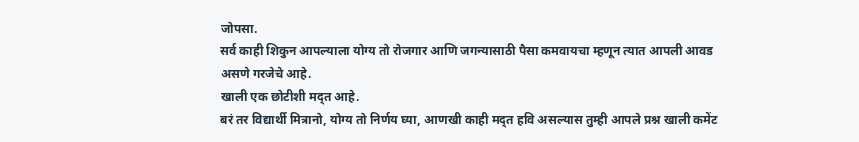जोपसा.
सर्व काही शिकुन आपल्याला योग्य तो रोजगार आणि जगन्यासाठी पैसा कमवायचा म्हणून त्यात आपली आवड असणे गरजेचे आहे.
खाली एक छोटीशी मद्त आहे.
बरं तर विद्यार्थी मित्रानो, योग्य तो निर्णय घ्या, आणखी काही मद्त हवि असल्यास तुम्ही आपले प्रश्न खाली कमेंट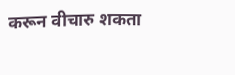करून वीचारु शकता